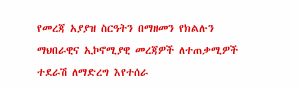የመረጃ አያያዝ ስርዓትን በማዘመን የክልሉን ማህበራዊና ኢኮኖሚያዊ መረጃዎች ለተጠቃሚዎች ተደራሽ ለማድረግ እየተሰራ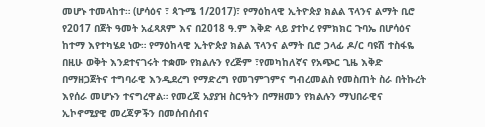መሆኑ ተመላከተ። (ሆሳዕና ፣ ጳጉሜ 1/2017)፣ የማዕከላዊ ኢትዮጵያ ክልል ፕላንና ልማት ቢሮ የ2017 በጀት ዓመት አፈጻጸም እና በ2018 ዓ.ም እቅድ ላይ ያተኮረ የምክክር ጉባኤ በሆሳዕና ከተማ እየተካሄደ ነው። የማዕከላዊ ኢትዮጵያ ክልል ፕላንና ልማት ቢሮ ኃላፊ ዶ/ር ባዩሽ ተስፋዬ በዚሁ ወቅት እንደተናገሩት ተቋሙ የክልሉን የረጅም ፣የመካከለኛና የአጭር ጊዜ እቅድ በማዘጋጀትና ተግባራዊ እንዲደረግ የማድረግ የመገምገምና ግብረመልስ የመስጠት ስራ በትኩረት እየሰራ መሆኑን ተናግረዋል። የመረጃ አያያዝ ስርዓትን በማዘመን የክልሉን ማህበራዊና ኢኮኖሚያዊ መረጃዎችን በመሰብሰብና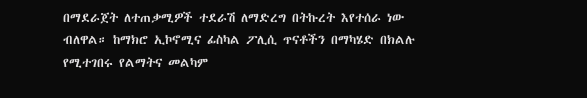በማደራጀት ለተጠቃሚዎች ተደራሽ ለማድረግ በትኩረት እየተሰራ ነው ብለዋል። ከማክሮ ኢኮኖሚና ፊስካል ፖሊሲ ጥናቶችን በማካሄድ በክልሉ የሚተገበሩ የልማትና መልካም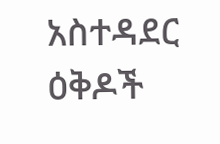አስተዳደር ዕቅዶች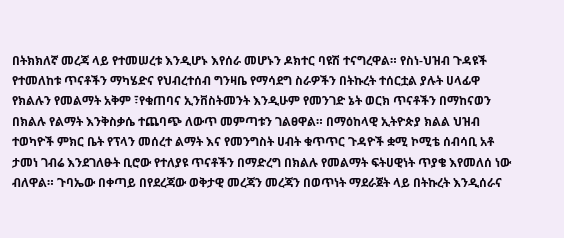በትክክለኛ መረጃ ላይ የተመሠረቱ እንዲሆኑ እየሰራ መሆኑን ዶክተር ባዩሽ ተናግረዋል። የስነ-ህዝብ ጉዳዩች የተመለከቱ ጥናቶችን ማካሄድና የህብረተሰብ ግንዛቤ የማሳደግ ስራዎችን በትኩረት ተሰርቷል ያሉት ሀላፊዋ የክልሉን የመልማት አቅም ፣የቁጠባና ኢንቨስትመንት እንዲሁም የመንገድ ኔት ወርክ ጥናቶችን በማከናወን በክልሉ የልማት እንቅስቃሴ ተጨባጭ ለውጥ መምጣቱን ገልፀዋል። በማዕከላዊ ኢትዮጵያ ክልል ህዝብ ተወካዮች ምክር ቤት የፕላን መሰረተ ልማት እና የመንግስት ሀብት ቁጥጥር ጉዳዮች ቋሚ ኮሚቴ ሰብሳቢ አቶ ታመነ ገብሬ እንደገለፁት ቢሮው የተለያዩ ጥናቶችን በማድረግ በክልሉ የመልማት ፍትሀዊነት ጥያቄ እየመለሰ ነው ብለዋል። ጉባኤው በቀጣይ በየደረጃው ወቅታዊ መረጃን መረጃን በወጥነት ማደራጀት ላይ በትኩረት እንዲሰራና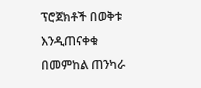ፕሮጀክቶች በወቅቱ እንዲጠናቀቁ በመምከል ጠንካራ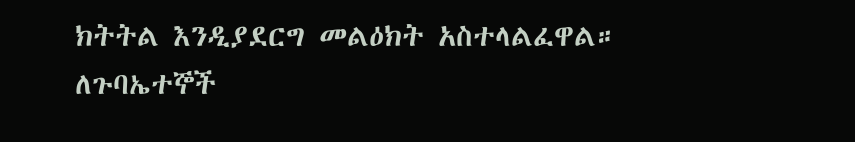ክትትል እንዲያደርግ መልዕክት አስተላልፈዋል። ለጉባኤተኞች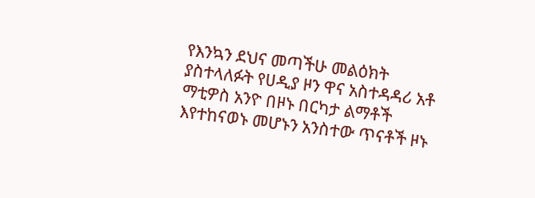የእንኳን ደህና መጣችሁ መልዕክት ያስተላለፉት የሀዲያ ዞን ዋና አስተዳዳሪ አቶ ማቲዎስ አንዮ በዞኑ በርካታ ልማቶች እየተከናወኑ መሆኑን አንስተው ጥናቶች ዞኑ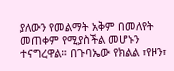ያለውን የመልማት አቅም በመለየት መጠቀም የሚያስችል መሆኑን ተናግረዋል። በጉባኤው የክልል ፣የዞን፣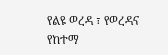የልዩ ወረዳ ፣ የወረዳና የከተማ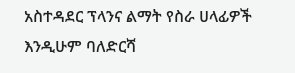አስተዳደር ፕላንና ልማት የስራ ሀላፊዎች እንዲሁም ባለድርሻ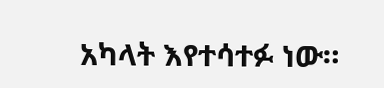አካላት እየተሳተፉ ነው።